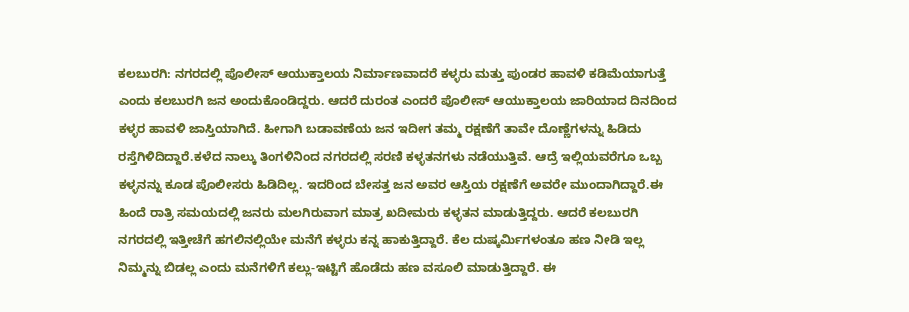ಕಲಬುರಗಿ: ನಗರದಲ್ಲಿ ಪೊಲೀಸ್ ಆಯುಕ್ತಾಲಯ ನಿರ್ಮಾಣವಾದರೆ ಕಳ್ಳರು ಮತ್ತು ಪುಂಡರ ಹಾವಳಿ ಕಡಿಮೆಯಾಗುತ್ತೆ ಎಂದು ಕಲಬುರಗಿ ಜನ ಅಂದುಕೊಂಡಿದ್ದರು. ಆದರೆ ದುರಂತ ಎಂದರೆ ಪೊಲೀಸ್ ಆಯುಕ್ತಾಲಯ ಜಾರಿಯಾದ ದಿನದಿಂದ ಕಳ್ಳರ ಹಾವಳಿ ಜಾಸ್ತಿಯಾಗಿದೆ. ಹೀಗಾಗಿ ಬಡಾವಣೆಯ ಜನ ಇದೀಗ ತಮ್ಮ ರಕ್ಷಣೆಗೆ ತಾವೇ ದೊಣ್ಣೆಗಳನ್ನು ಹಿಡಿದು ರಸ್ತೆಗಿಳಿದಿದ್ದಾರೆ.ಕಳೆದ ನಾಲ್ಕು ತಿಂಗಳಿನಿಂದ ನಗರದಲ್ಲಿ ಸರಣಿ ಕಳ್ಳತನಗಳು ನಡೆಯುತ್ತಿವೆ. ಆದ್ರೆ ಇಲ್ಲಿಯವರೆಗೂ ಒಬ್ಬ ಕಳ್ಳನನ್ನು ಕೂಡ ಪೊಲೀಸರು ಹಿಡಿದಿಲ್ಲ. ಇದರಿಂದ ಬೇಸತ್ತ ಜನ ಅವರ ಆಸ್ತಿಯ ರಕ್ಷಣೆಗೆ ಅವರೇ ಮುಂದಾಗಿದ್ದಾರೆ.ಈ ಹಿಂದೆ ರಾತ್ರಿ ಸಮಯದಲ್ಲಿ ಜನರು ಮಲಗಿರುವಾಗ ಮಾತ್ರ ಖದೀಮರು ಕಳ್ಳತನ ಮಾಡುತ್ತಿದ್ದರು. ಆದರೆ ಕಲಬುರಗಿ ನಗರದಲ್ಲಿ ಇತ್ತೀಚೆಗೆ ಹಗಲಿನಲ್ಲಿಯೇ ಮನೆಗೆ ಕಳ್ಳರು ಕನ್ನ ಹಾಕುತ್ತಿದ್ದಾರೆ. ಕೆಲ ದುಷ್ಕರ್ಮಿಗಳಂತೂ ಹಣ ನೀಡಿ ಇಲ್ಲ ನಿಮ್ಮನ್ನು ಬಿಡಲ್ಲ ಎಂದು ಮನೆಗಳಿಗೆ ಕಲ್ಲು-ಇಟ್ಟಿಗೆ ಹೊಡೆದು ಹಣ ವಸೂಲಿ ಮಾಡುತ್ತಿದ್ದಾರೆ. ಈ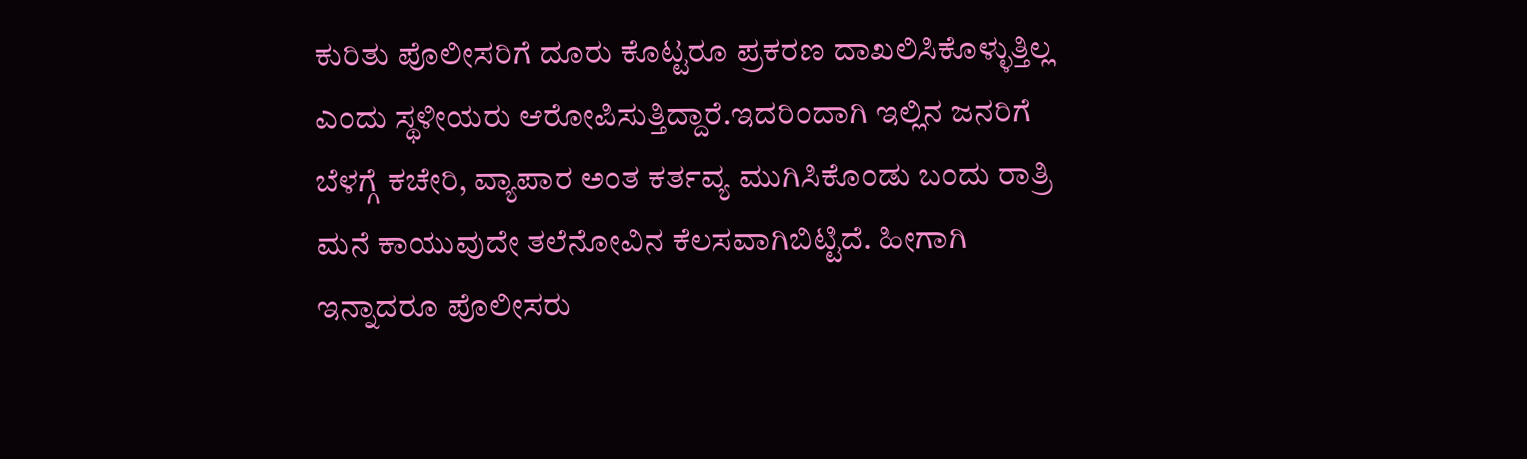ಕುರಿತು ಪೊಲೀಸರಿಗೆ ದೂರು ಕೊಟ್ಟರೂ ಪ್ರಕರಣ ದಾಖಲಿಸಿಕೊಳ್ಳುತ್ತಿಲ್ಲ ಎಂದು ಸ್ಥಳೀಯರು ಆರೋಪಿಸುತ್ತಿದ್ದಾರೆ.ಇದರಿಂದಾಗಿ ಇಲ್ಲಿನ ಜನರಿಗೆ ಬೆಳಗ್ಗೆ ಕಚೇರಿ, ವ್ಯಾಪಾರ ಅಂತ ಕರ್ತವ್ಯ ಮುಗಿಸಿಕೊಂಡು ಬಂದು ರಾತ್ರಿ ಮನೆ ಕಾಯುವುದೇ ತಲೆನೋವಿನ ಕೆಲಸವಾಗಿಬಿಟ್ಟಿದೆ. ಹೀಗಾಗಿ ಇನ್ನಾದರೂ ಪೊಲೀಸರು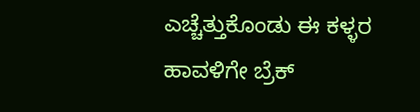ಎಚ್ಚೆತ್ತುಕೊಂಡು ಈ ಕಳ್ಳರ ಹಾವಳಿಗೇ ಬ್ರೆಕ್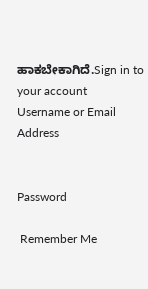ಹಾಕಬೇಕಾಗಿದೆ.Sign in to your account
Username or Email Address


Password

 Remember Me